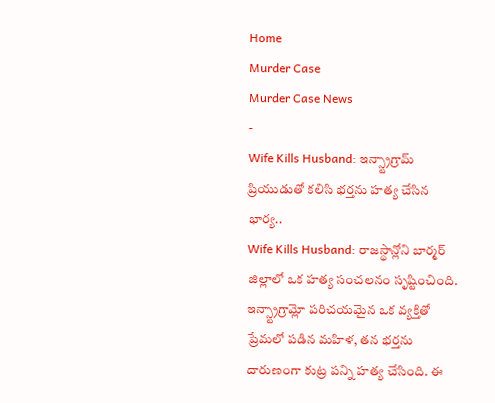Home
Murder Case
Murder Case News
-
Wife Kills Husband: ఇన్స్ట్రాగ్రామ్ ప్రియుడుతో కలిసి భర్తను హత్య చేసిన భార్య..
Wife Kills Husband: రాజస్థాన్లోని బార్మర్ జిల్లాలో ఒక హత్య సంచలనం సృష్టించింది. ఇన్స్ట్రాగ్రామ్లో పరిచయమైన ఒక వ్యక్తితో ప్రేమలో పడిన మహిళ, తన భర్తను దారుణంగా కుట్ర పన్ని హత్య చేసింది. ఈ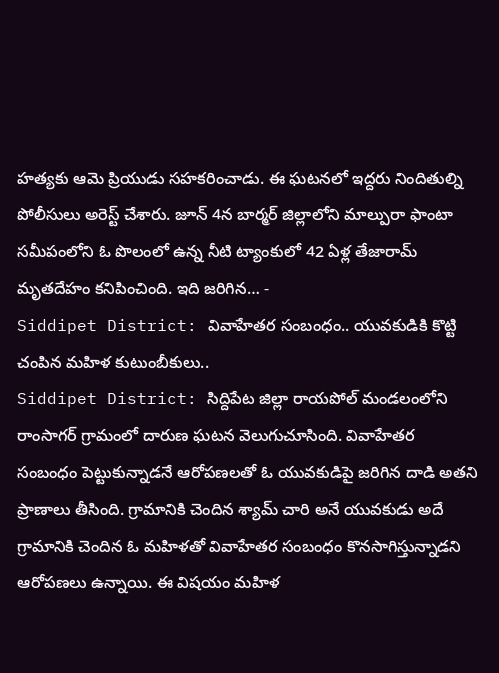హత్యకు ఆమె ప్రియుడు సహకరించాడు. ఈ ఘటనలో ఇద్దరు నిందితుల్ని పోలీసులు అరెస్ట్ చేశారు. జూన్ 4న బార్మర్ జిల్లాలోని మాల్పురా ఫాంటా సమీపంలోని ఓ పొలంలో ఉన్న నీటి ట్యాంకులో 42 ఏళ్ల తేజారామ్ మృతదేహం కనిపించింది. ఇది జరిగిన… -
Siddipet District: వివాహేతర సంబంధం.. యువకుడికి కొట్టి చంపిన మహిళ కుటుంబీకులు..
Siddipet District: సిద్దిపేట జిల్లా రాయపోల్ మండలంలోని రాంసాగర్ గ్రామంలో దారుణ ఘటన వెలుగుచూసింది. వివాహేతర సంబంధం పెట్టుకున్నాడనే ఆరోపణలతో ఓ యువకుడిపై జరిగిన దాడి అతని ప్రాణాలు తీసింది. గ్రామానికి చెందిన శ్యామ్ చారి అనే యువకుడు అదే గ్రామానికి చెందిన ఓ మహిళతో వివాహేతర సంబంధం కొనసాగిస్తున్నాడని ఆరోపణలు ఉన్నాయి. ఈ విషయం మహిళ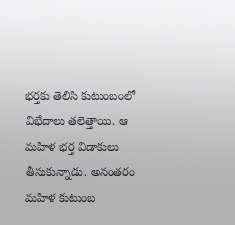భర్తకు తెలిసి కుటుంబంలో విభేదాలు తలెత్తాయి. ఆ మహిళ భర్త విడాకులు తీసుకున్నాడు. అనంతరం మహిళ కుటుంబ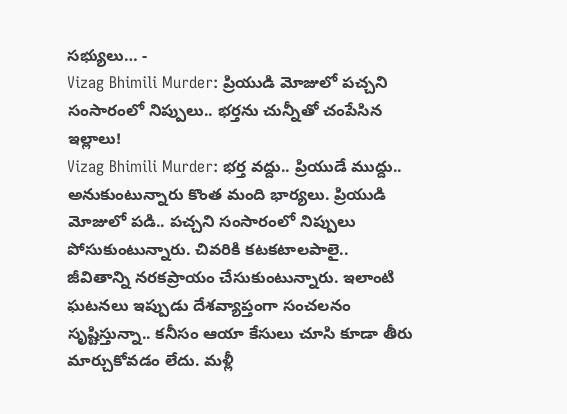సభ్యులు… -
Vizag Bhimili Murder: ప్రియుడి మోజులో పచ్చని సంసారంలో నిప్పులు.. భర్తను చున్నీతో చంపేసిన ఇల్లాలు!
Vizag Bhimili Murder: భర్త వద్దు.. ప్రియుడే ముద్దు.. అనుకుంటున్నారు కొంత మంది భార్యలు. ప్రియుడి మోజులో పడి.. పచ్చని సంసారంలో నిప్పులు పోసుకుంటున్నారు. చివరికి కటకటాలపాలై.. జీవితాన్ని నరకప్రాయం చేసుకుంటున్నారు. ఇలాంటి ఘటనలు ఇప్పుడు దేశవ్యాప్తంగా సంచలనం సృష్టిస్తున్నా.. కనీసం ఆయా కేసులు చూసి కూడా తీరు మార్చుకోవడం లేదు. మళ్లీ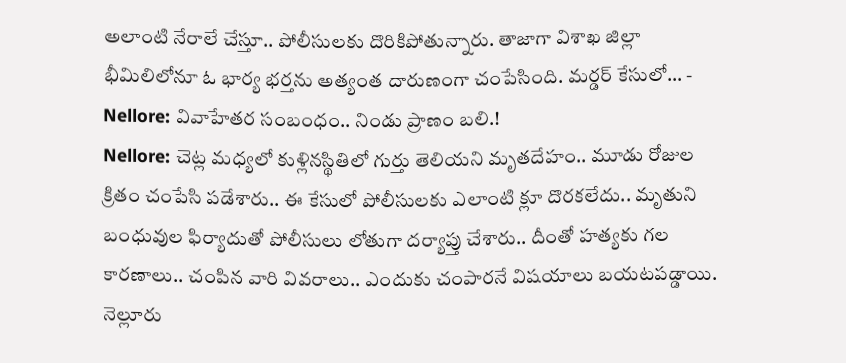అలాంటి నేరాలే చేస్తూ.. పోలీసులకు దొరికిపోతున్నారు. తాజాగా విశాఖ జిల్లా భీమిలిలోనూ ఓ భార్య భర్తను అత్యంత దారుణంగా చంపేసింది. మర్డర్ కేసులో… -
Nellore: వివాహేతర సంబంధం.. నిండు ప్రాణం బలి.!
Nellore: చెట్ల మధ్యలో కుళ్లినస్థితిలో గుర్తు తెలియని మృతదేహం.. మూడు రోజుల క్రితం చంపేసి పడేశారు.. ఈ కేసులో పోలీసులకు ఎలాంటి క్లూ దొరకలేదు.. మృతుని బంధువుల ఫిర్యాదుతో పోలీసులు లోతుగా దర్యాప్తు చేశారు.. దీంతో హత్యకు గల కారణాలు.. చంపిన వారి వివరాలు.. ఎందుకు చంపారనే విషయాలు బయటపడ్డాయి. నెల్లూరు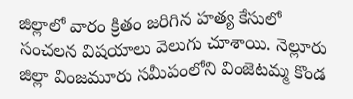జిల్లాలో వారం క్రితం జరిగిన హత్య కేసులో సంచలన విషయాలు వెలుగు చూశాయి. నెల్లూరు జిల్లా వింజమూరు సమీపంలోని వింజెటమ్మ కొండ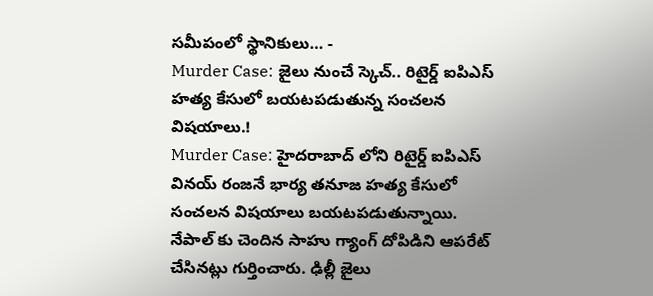సమీపంలో స్థానికులు… -
Murder Case: జైలు నుంచే స్కెచ్.. రిటైర్డ్ ఐపిఎస్ హత్య కేసులో బయటపడుతున్న సంచలన విషయాలు.!
Murder Case: హైదరాబాద్ లోని రిటైర్డ్ ఐపిఎస్ వినయ్ రంజనే భార్య తనూజ హత్య కేసులో సంచలన విషయాలు బయటపడుతున్నాయి. నేపాల్ కు చెందిన సాహు గ్యాంగ్ దోపిడిని ఆపరేట్ చేసినట్లు గుర్తించారు. ఢిల్లీ జైలు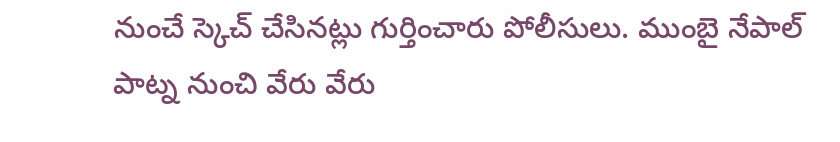నుంచే స్కెచ్ చేసినట్లు గుర్తించారు పోలీసులు. ముంబై నేపాల్ పాట్న నుంచి వేరు వేరు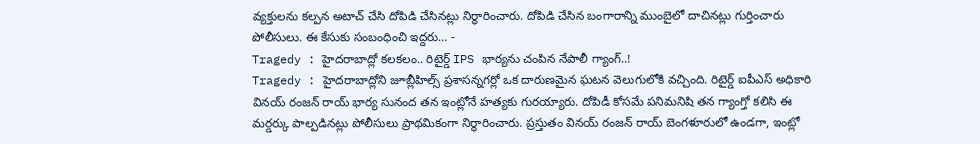వ్యక్తులను కల్పన అటాచ్ చేసి దోపిడి చేసినట్లు నిర్ధారించారు. దోపిడి చేసిన బంగారాన్ని ముంబైలో దాచినట్లు గుర్తించారు పోలీసులు. ఈ కేసుకు సంబంధించి ఇద్దరు… -
Tragedy : హైదరాబాద్లో కలకలం.. రిటైర్డ్ IPS భార్యను చంపిన నేపాలీ గ్యాంగ్..!
Tragedy : హైదరాబాద్లోని జూబ్లీహిల్స్ ప్రశాసన్నగర్లో ఒక దారుణమైన ఘటన వెలుగులోకి వచ్చింది. రిటైర్డ్ ఐపీఎస్ అధికారి వినయ్ రంజన్ రాయ్ భార్య సునంద తన ఇంట్లోనే హత్యకు గురయ్యారు. దోపిడీ కోసమే పనిమనిషి తన గ్యాంగ్తో కలిసి ఈ మర్డర్కు పాల్పడినట్లు పోలీసులు ప్రాథమికంగా నిర్ధారించారు. ప్రస్తుతం వినయ్ రంజన్ రాయ్ బెంగళూరులో ఉండగా, ఇంట్లో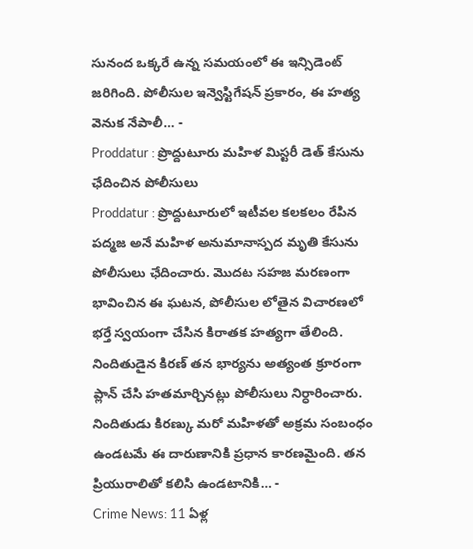సునంద ఒక్కరే ఉన్న సమయంలో ఈ ఇన్సిడెంట్ జరిగింది. పోలీసుల ఇన్వెస్టిగేషన్ ప్రకారం, ఈ హత్య వెనుక నేపాలీ… -
Proddatur : ప్రొద్దుటూరు మహిళ మిస్టరీ డెత్ కేసును ఛేదించిన పోలీసులు
Proddatur : ప్రొద్దుటూరులో ఇటీవల కలకలం రేపిన పద్మజ అనే మహిళ అనుమానాస్పద మృతి కేసును పోలీసులు ఛేదించారు. మొదట సహజ మరణంగా భావించిన ఈ ఘటన, పోలీసుల లోతైన విచారణలో భర్తే స్వయంగా చేసిన కిరాతక హత్యగా తేలింది. నిందితుడైన కిరణ్ తన భార్యను అత్యంత క్రూరంగా ప్లాన్ చేసి హతమార్చినట్లు పోలీసులు నిర్ధారించారు. నిందితుడు కిరణ్కు మరో మహిళతో అక్రమ సంబంధం ఉండటమే ఈ దారుణానికి ప్రధాన కారణమైంది. తన ప్రియురాలితో కలిసి ఉండటానికి… -
Crime News: 11 ఏళ్ల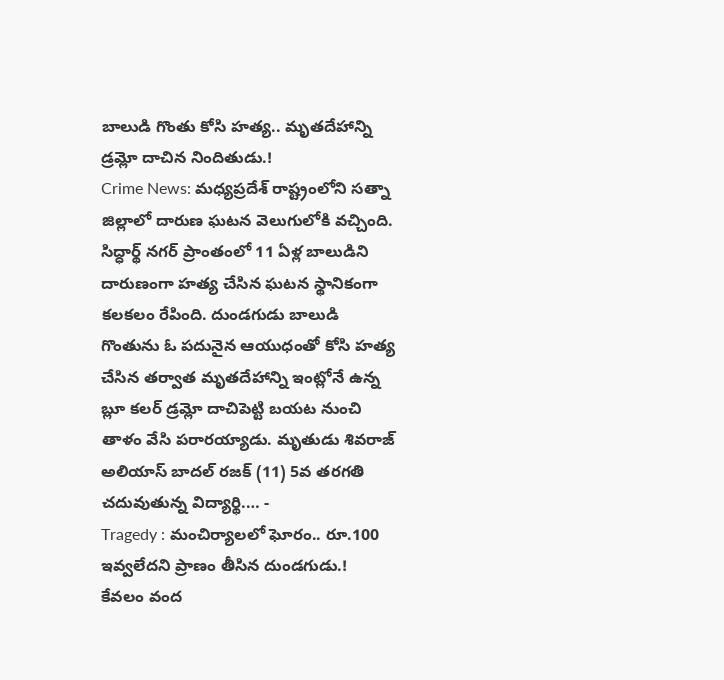బాలుడి గొంతు కోసి హత్య.. మృతదేహాన్ని డ్రమ్లో దాచిన నిందితుడు.!
Crime News: మధ్యప్రదేశ్ రాష్ట్రంలోని సత్నా జిల్లాలో దారుణ ఘటన వెలుగులోకి వచ్చింది. సిద్ధార్థ్ నగర్ ప్రాంతంలో 11 ఏళ్ల బాలుడిని దారుణంగా హత్య చేసిన ఘటన స్థానికంగా కలకలం రేపింది. దుండగుడు బాలుడి గొంతును ఓ పదునైన ఆయుధంతో కోసి హత్య చేసిన తర్వాత మృతదేహాన్ని ఇంట్లోనే ఉన్న బ్లూ కలర్ డ్రమ్లో దాచిపెట్టి బయట నుంచి తాళం వేసి పరారయ్యాడు. మృతుడు శివరాజ్ అలియాస్ బాదల్ రజక్ (11) 5వ తరగతి చదువుతున్న విద్యార్థి.… -
Tragedy : మంచిర్యాలలో ఘోరం.. రూ.100 ఇవ్వలేదని ప్రాణం తీసిన దుండగుడు.!
కేవలం వంద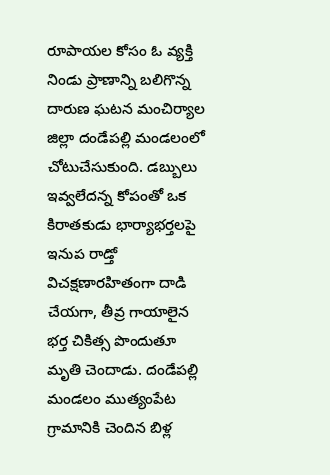రూపాయల కోసం ఓ వ్యక్తి నిండు ప్రాణాన్ని బలిగొన్న దారుణ ఘటన మంచిర్యాల జిల్లా దండేపల్లి మండలంలో చోటుచేసుకుంది. డబ్బులు ఇవ్వలేదన్న కోపంతో ఒక కిరాతకుడు భార్యాభర్తలపై ఇనుప రాడ్తో విచక్షణారహితంగా దాడి చేయగా, తీవ్ర గాయాలైన భర్త చికిత్స పొందుతూ మృతి చెందాడు. దండేపల్లి మండలం ముత్యంపేట గ్రామానికి చెందిన బిళ్ల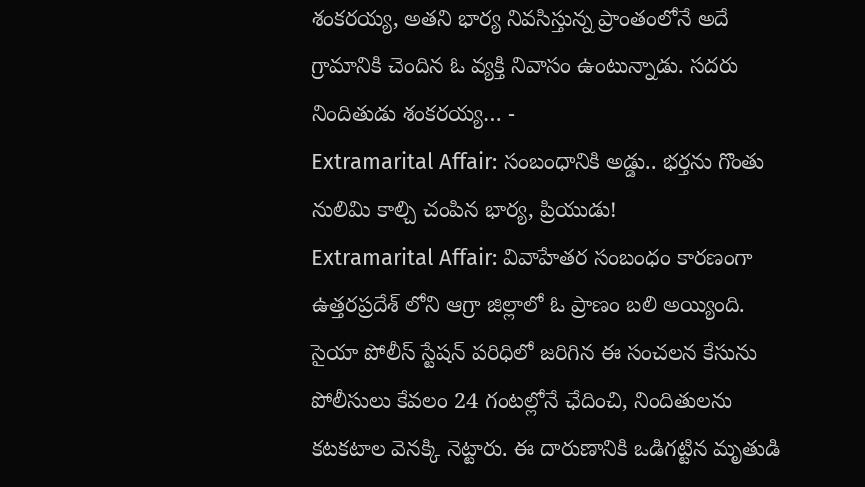శంకరయ్య, అతని భార్య నివసిస్తున్న ప్రాంతంలోనే అదే గ్రామానికి చెందిన ఓ వ్యక్తి నివాసం ఉంటున్నాడు. సదరు నిందితుడు శంకరయ్య… -
Extramarital Affair: సంబంధానికి అడ్డు.. భర్తను గొంతు నులిమి కాల్చి చంపిన భార్య, ప్రియుడు!
Extramarital Affair: వివాహేతర సంబంధం కారణంగా ఉత్తరప్రదేశ్ లోని ఆగ్రా జిల్లాలో ఓ ప్రాణం బలి అయ్యింది. సైయా పోలీస్ స్టేషన్ పరిధిలో జరిగిన ఈ సంచలన కేసును పోలీసులు కేవలం 24 గంటల్లోనే ఛేదించి, నిందితులను కటకటాల వెనక్కి నెట్టారు. ఈ దారుణానికి ఒడిగట్టిన మృతుడి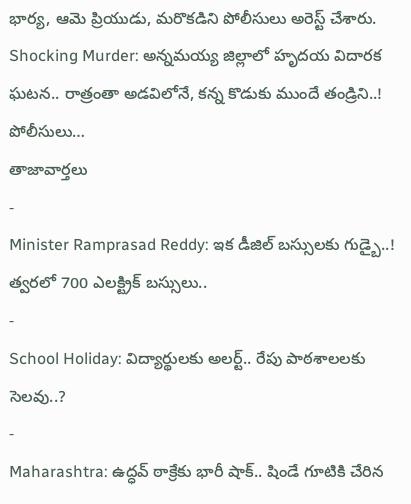భార్య, ఆమె ప్రియుడు, మరొకడిని పోలీసులు అరెస్ట్ చేశారు. Shocking Murder: అన్నమయ్య జిల్లాలో హృదయ విదారక ఘటన.. రాత్రంతా అడవిలోనే, కన్న కొడుకు ముందే తండ్రిని..! పోలీసులు…
తాజావార్తలు
-
Minister Ramprasad Reddy: ఇక డీజిల్ బస్సులకు గుడ్బై..! త్వరలో 700 ఎలక్ట్రిక్ బస్సులు..
-
School Holiday: విద్యార్థులకు అలర్ట్.. రేపు పాఠశాలలకు సెలవు..?
-
Maharashtra: ఉద్ధవ్ ఠాక్రేకు భారీ షాక్.. షిండే గూటికి చేరిన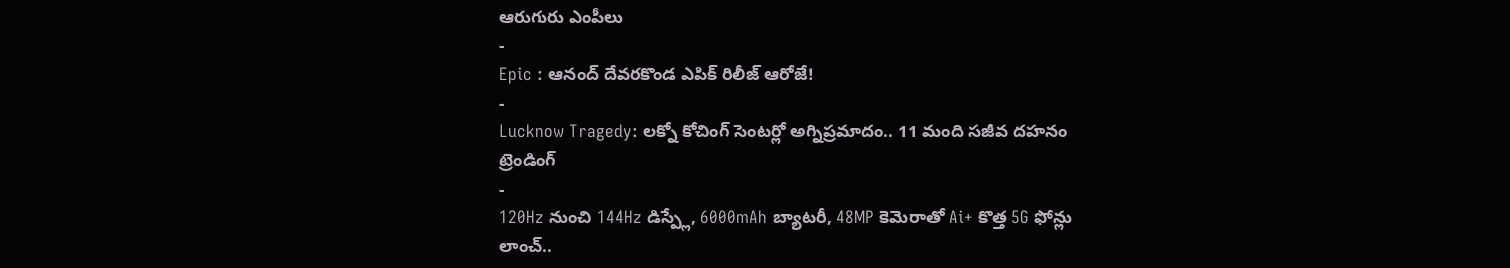ఆరుగురు ఎంపీలు
-
Epic : ఆనంద్ దేవరకొండ ఎపిక్ రిలీజ్ ఆరోజే!
-
Lucknow Tragedy: లక్నో కోచింగ్ సెంటర్లో అగ్నిప్రమాదం.. 11 మంది సజీవ దహనం
ట్రెండింగ్
-
120Hz నుంచి 144Hz డిస్ప్లే, 6000mAh బ్యాటరీ, 48MP కెమెరాతో Ai+ కొత్త 5G ఫోన్లు లాంచ్..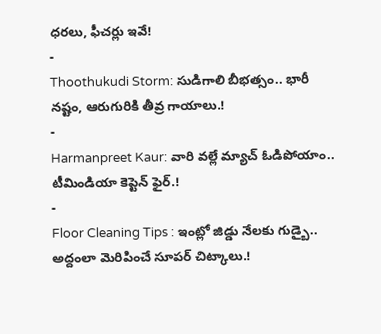ధరలు, ఫీచర్లు ఇవే!
-
Thoothukudi Storm: సుడిగాలి బీభత్సం.. భారీ నష్టం, ఆరుగురికి తీవ్ర గాయాలు.!
-
Harmanpreet Kaur: వారి వల్లే మ్యాచ్ ఓడిపోయాం.. టీమిండియా కెప్టెన్ ఫైర్.!
-
Floor Cleaning Tips : ఇంట్లో జిడ్డు నేలకు గుడ్బై.. అద్దంలా మెరిపించే సూపర్ చిట్కాలు.!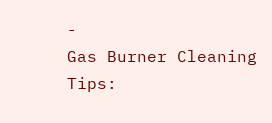-
Gas Burner Cleaning Tips: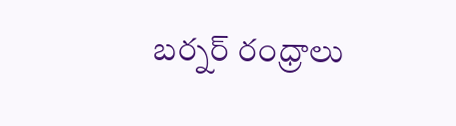బర్నర్ రంధ్రాలు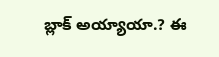బ్లాక్ అయ్యాయా.? ఈ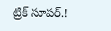ట్రిక్ సూపర్.!